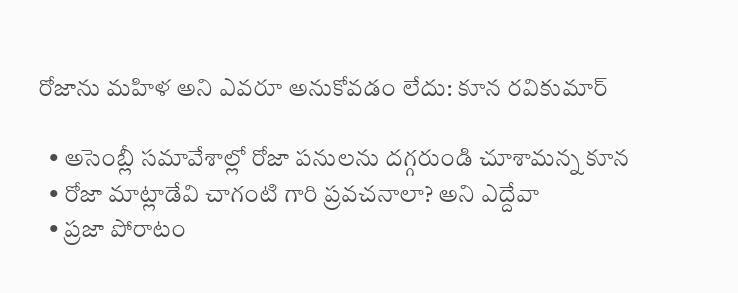రోజాను మహిళ అని ఎవరూ అనుకోవడం లేదు: కూన రవికుమార్

  • అసెంబ్లీ సమావేశాల్లో రోజా పనులను దగ్గరుండి చూశామన్న కూన
  • రోజా మాట్లాడేవి చాగంటి గారి ప్రవచనాలా? అని ఎద్దేవా
  • ప్రజా పోరాటం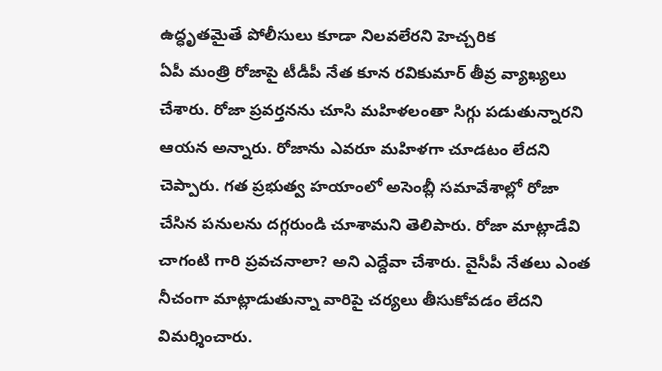ఉద్ధృతమైతే పోలీసులు కూడా నిలవలేరని హెచ్చరిక
ఏపీ మంత్రి రోజాపై టీడీపీ నేత కూన రవికుమార్ తీవ్ర వ్యాఖ్యలు చేశారు. రోజా ప్రవర్తనను చూసి మహిళలంతా సిగ్గు పడుతున్నారని ఆయన అన్నారు. రోజాను ఎవరూ మహిళగా చూడటం లేదని చెప్పారు. గత ప్రభుత్వ హయాంలో అసెంబ్లీ సమావేశాల్లో రోజా చేసిన పనులను దగ్గరుండి చూశామని తెలిపారు. రోజా మాట్లాడేవి చాగంటి గారి ప్రవచనాలా? అని ఎద్దేవా చేశారు. వైసీపీ నేతలు ఎంత నీచంగా మాట్లాడుతున్నా వారిపై చర్యలు తీసుకోవడం లేదని విమర్శించారు.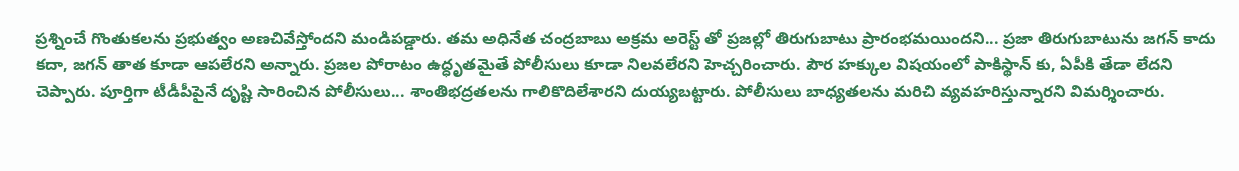ప్రశ్నించే గొంతుకలను ప్రభుత్వం అణచివేస్తోందని మండిపడ్డారు. తమ అధినేత చంద్రబాబు అక్రమ అరెస్ట్ తో ప్రజల్లో తిరుగుబాటు ప్రారంభమయిందని... ప్రజా తిరుగుబాటును జగన్ కాదు కదా, జగన్ తాత కూడా ఆపలేరని అన్నారు. ప్రజల పోరాటం ఉద్ధృతమైతే పోలీసులు కూడా నిలవలేరని హెచ్చరించారు. పౌర హక్కుల విషయంలో పాకిస్థాన్ కు, ఏపీకి తేడా లేదని చెప్పారు. పూర్తిగా టీడీపీపైనే దృష్టి సారించిన పోలీసులు... శాంతిభద్రతలను గాలికొదిలేశారని దుయ్యబట్టారు. పోలీసులు బాధ్యతలను మరిచి వ్యవహరిస్తున్నారని విమర్శించారు.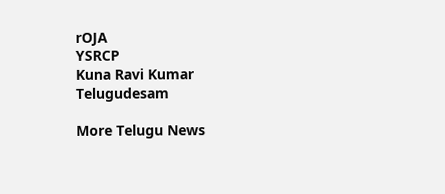rOJA
YSRCP
Kuna Ravi Kumar
Telugudesam

More Telugu News